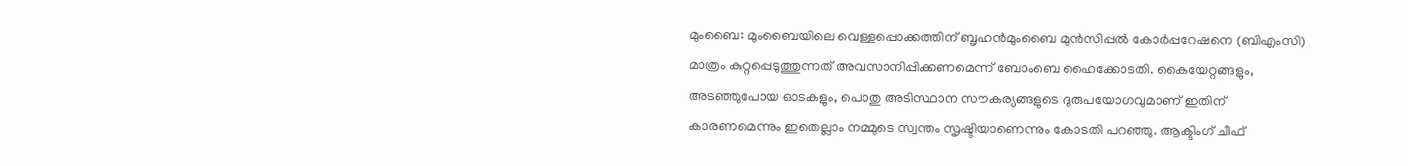മുംബൈ: മുംബൈയിലെ വെള്ളപ്പൊക്കത്തിന് ബൃഹൻമുംബൈ മുൻസിപ്പൽ കോർപ്പറേഷനെ (ബിഎംസി) മാത്രം കുറ്റപ്പെടുത്തുന്നത് അവസാനിപ്പിക്കണമെന്ന് ബോംബെ ഹൈക്കോടതി. കൈയേറ്റങ്ങളും, അടഞ്ഞുപോയ ഓടകളും, പൊതു അടിസ്ഥാന സൗകര്യങ്ങളുടെ ദുരുപയോഗവുമാണ് ഇതിന് കാരണമെന്നും ഇതെല്ലാം നമ്മുടെ സ്വന്തം സൃഷ്ടിയാണെന്നും കോടതി പറഞ്ഞു. ആക്ടിംഗ് ചീഫ്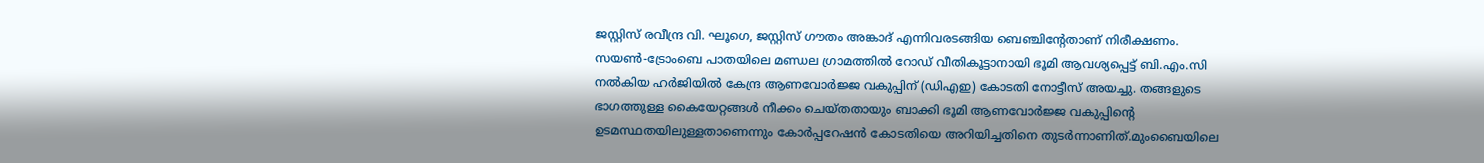ജസ്റ്റിസ് രവീന്ദ്ര വി. ഘൂഗെ, ജസ്റ്റിസ് ഗൗതം അങ്കാദ് എന്നിവരടങ്ങിയ ബെഞ്ചിന്റേതാണ് നിരീക്ഷണം. സയൺ-ട്രോംബെ പാതയിലെ മണ്ഡല ഗ്രാമത്തിൽ റോഡ് വീതികൂട്ടാനായി ഭൂമി ആവശ്യപ്പെട്ട് ബി.എം.സി നൽകിയ ഹർജിയിൽ കേന്ദ്ര ആണവോർജ്ജ വകുപ്പിന് (ഡിഎഇ) കോടതി നോട്ടീസ് അയച്ചു. തങ്ങളുടെ ഭാഗത്തുള്ള കൈയേറ്റങ്ങൾ നീക്കം ചെയ്തതായും ബാക്കി ഭൂമി ആണവോർജ്ജ വകുപ്പിന്റെ ഉടമസ്ഥതയിലുള്ളതാണെന്നും കോർപ്പറേഷൻ കോടതിയെ അറിയിച്ചതിനെ തുടർന്നാണിത്.മുംബൈയിലെ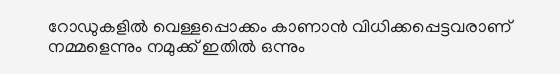റോഡുകളിൽ വെള്ളപ്പൊക്കം കാണാൻ വിധിക്കപ്പെട്ടവരാണ് നമ്മളെന്നും നമുക്ക് ഇതിൽ ഒന്നും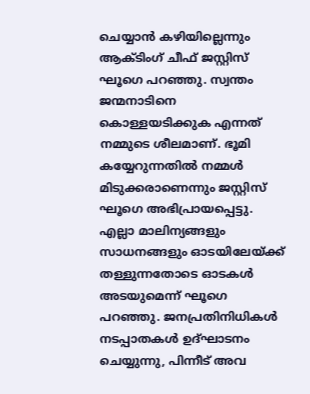ചെയ്യാൻ കഴിയില്ലെന്നും ആക്ടിംഗ് ചീഫ് ജസ്റ്റിസ് ഘൂഗെ പറഞ്ഞു. സ്വന്തം ജന്മനാടിനെ കൊള്ളയടിക്കുക എന്നത് നമ്മുടെ ശീലമാണ്. ഭൂമി കയ്യേറുന്നതിൽ നമ്മൾ മിടുക്കരാണെന്നും ജസ്റ്റിസ് ഘൂഗെ അഭിപ്രായപ്പെട്ടു. എല്ലാ മാലിന്യങ്ങളും സാധനങ്ങളും ഓടയിലേയ്ക്ക് തള്ളുന്നതോടെ ഓടകൾ അടയുമെന്ന് ഘൂഗെ പറഞ്ഞു. ജനപ്രതിനിധികൾ നടപ്പാതകൾ ഉദ്ഘാടനം ചെയ്യുന്നു, പിന്നീട് അവ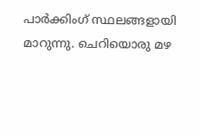പാർക്കിംഗ് സ്ഥലങ്ങളായി മാറുന്നു. ചെറിയൊരു മഴ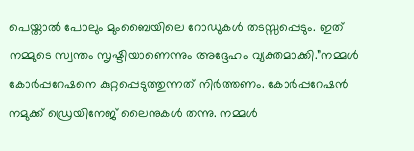പെയ്താൽ പോലും മുംബൈയിലെ റോഡുകൾ തടസ്സപ്പെടും. ഇത് നമ്മുടെ സ്വന്തം സൃഷ്ടിയാണെന്നും അദ്ദേഹം വ്യക്തമാക്കി.”നമ്മൾ കോർപ്പറേഷനെ കുറ്റപ്പെടുത്തുന്നത് നിർത്തണം. കോർപ്പറേഷൻ നമുക്ക് ഡ്രെയിനേജ് ലൈനുകൾ തന്നു. നമ്മൾ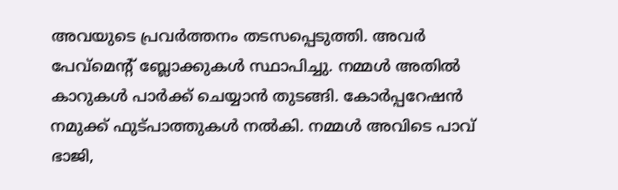അവയുടെ പ്രവർത്തനം തടസപ്പെടുത്തി. അവർ പേവ്മെന്റ് ബ്ലോക്കുകൾ സ്ഥാപിച്ചു. നമ്മൾ അതിൽ കാറുകൾ പാർക്ക് ചെയ്യാൻ തുടങ്ങി. കോർപ്പറേഷൻ നമുക്ക് ഫുട്പാത്തുകൾ നൽകി. നമ്മൾ അവിടെ പാവ് ഭാജി,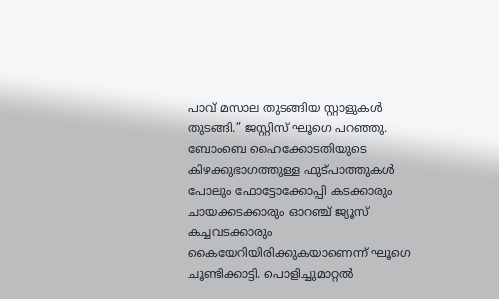പാവ് മസാല തുടങ്ങിയ സ്റ്റാളുകൾ തുടങ്ങി.” ജസ്റ്റിസ് ഘൂഗെ പറഞ്ഞു. ബോംബെ ഹൈക്കോടതിയുടെ കിഴക്കുഭാഗത്തുള്ള ഫുട്പാത്തുകൾ പോലും ഫോട്ടോക്കോപ്പി കടക്കാരും ചായക്കടക്കാരും ഓറഞ്ച് ജ്യൂസ് കച്ചവടക്കാരും കൈയേറിയിരിക്കുകയാണെന്ന് ഘൂഗെ ചൂണ്ടിക്കാട്ടി. പൊളിച്ചുമാറ്റൽ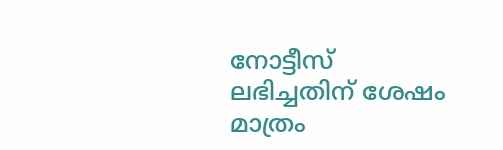നോട്ടീസ് ലഭിച്ചതിന് ശേഷം മാത്രം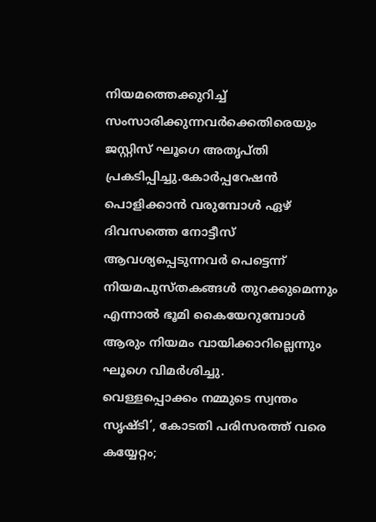നിയമത്തെക്കുറിച്ച് സംസാരിക്കുന്നവർക്കെതിരെയും ജസ്റ്റിസ് ഘൂഗെ അതൃപ്തി പ്രകടിപ്പിച്ചു.കോർപ്പറേഷൻ പൊളിക്കാൻ വരുമ്പോൾ ഏഴ് ദിവസത്തെ നോട്ടീസ് ആവശ്യപ്പെടുന്നവർ പെട്ടെന്ന് നിയമപുസ്തകങ്ങൾ തുറക്കുമെന്നും എന്നാൽ ഭൂമി കൈയേറുമ്പോൾ ആരും നിയമം വായിക്കാറില്ലെന്നും ഘൂഗെ വിമർശിച്ചു.
വെള്ളപ്പൊക്കം നമ്മുടെ സ്വന്തം സൃഷ്ടി’, കോടതി പരിസരത്ത് വരെ കയ്യേറ്റം;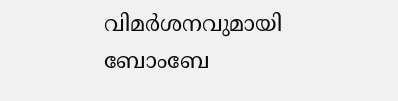വിമർശനവുമായി ബോംബേ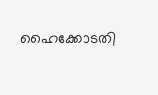ഹൈക്കോടതി